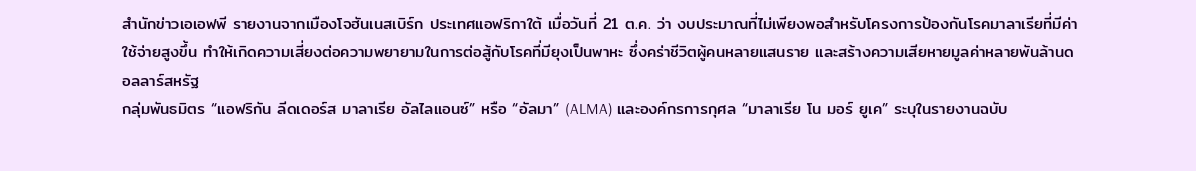สำนักข่าวเอเอฟพี รายงานจากเมืองโจฮันเนสเบิร์ก ประเทศแอฟริกาใต้ เมื่อวันที่ 21 ต.ค. ว่า งบประมาณที่ไม่เพียงพอสำหรับโครงการป้องกันโรคมาลาเรียที่มีค่าใช้จ่ายสูงขึ้น ทำให้เกิดความเสี่ยงต่อความพยายามในการต่อสู้กับโรคที่มียุงเป็นพาหะ ซึ่งคร่าชีวิตผู้คนหลายแสนราย และสร้างความเสียหายมูลค่าหลายพันล้านดอลลาร์สหรัฐ
กลุ่มพันธมิตร “แอฟริกัน ลีดเดอร์ส มาลาเรีย อัลไลแอนซ์” หรือ “อัลมา” (ALMA) และองค์กรการกุศล “มาลาเรีย โน มอร์ ยูเค” ระบุในรายงานฉบับ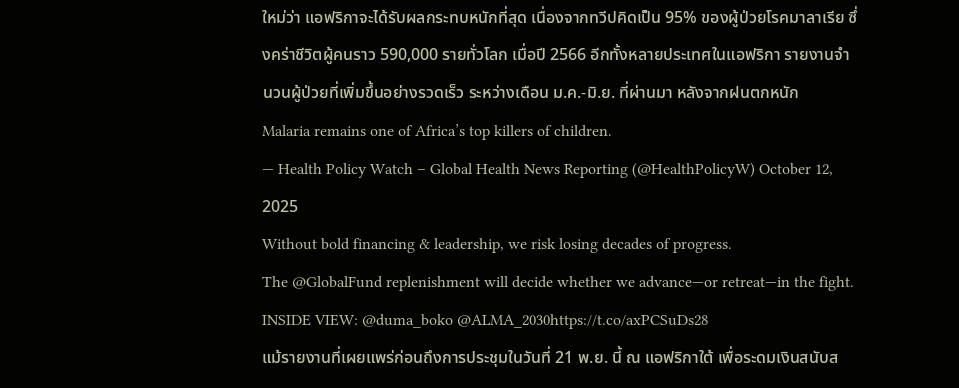ใหม่ว่า แอฟริกาจะได้รับผลกระทบหนักที่สุด เนื่องจากทวีปคิดเป็น 95% ของผู้ป่วยโรคมาลาเรีย ซึ่งคร่าชีวิตผู้คนราว 590,000 รายทั่วโลก เมื่อปี 2566 อีกทั้งหลายประเทศในแอฟริกา รายงานจำนวนผู้ป่วยที่เพิ่มขึ้นอย่างรวดเร็ว ระหว่างเดือน ม.ค.-มิ.ย. ที่ผ่านมา หลังจากฝนตกหนัก
Malaria remains one of Africa’s top killers of children.
— Health Policy Watch – Global Health News Reporting (@HealthPolicyW) October 12, 2025
Without bold financing & leadership, we risk losing decades of progress.
The @GlobalFund replenishment will decide whether we advance—or retreat—in the fight.
INSIDE VIEW: @duma_boko @ALMA_2030https://t.co/axPCSuDs28
แม้รายงานที่เผยแพร่ก่อนถึงการประชุมในวันที่ 21 พ.ย. นี้ ณ แอฟริกาใต้ เพื่อระดมเงินสนับส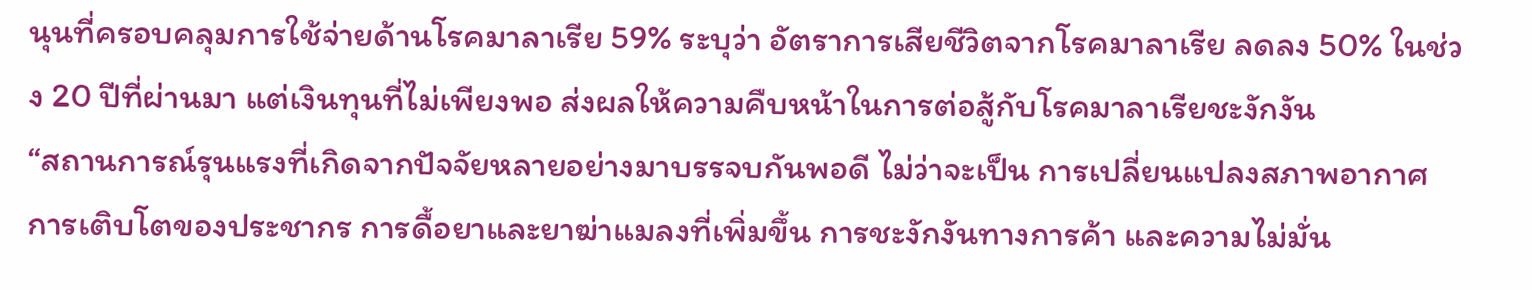นุนที่ครอบคลุมการใช้จ่ายด้านโรคมาลาเรีย 59% ระบุว่า อัตราการเสียชีวิตจากโรคมาลาเรีย ลดลง 50% ในช่วง 20 ปีที่ผ่านมา แต่เงินทุนที่ไม่เพียงพอ ส่งผลให้ความคืบหน้าในการต่อสู้กับโรคมาลาเรียชะงักงัน
“สถานการณ์รุนแรงที่เกิดจากปัจจัยหลายอย่างมาบรรจบกันพอดี ไม่ว่าจะเป็น การเปลี่ยนแปลงสภาพอากาศ การเติบโตของประชากร การดื้อยาและยาฆ่าแมลงที่เพิ่มขึ้น การชะงักงันทางการค้า และความไม่มั่น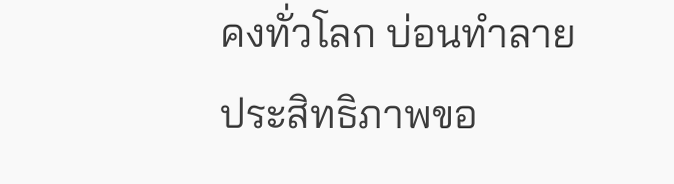คงทั่วโลก บ่อนทำลายประสิทธิภาพขอ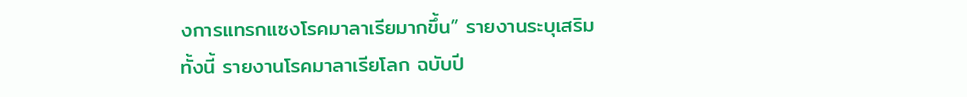งการแทรกแซงโรคมาลาเรียมากขึ้น” รายงานระบุเสริม
ทั้งนี้ รายงานโรคมาลาเรียโลก ฉบับปี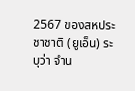2567 ของสหประชาชาติ (ยูเอ็น) ระบุว่า จำน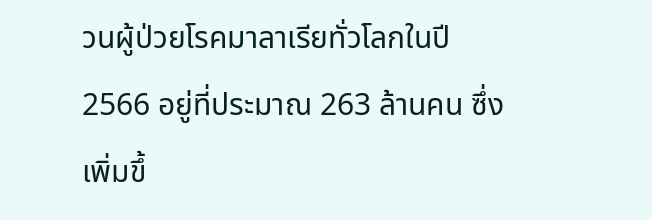วนผู้ป่วยโรคมาลาเรียทั่วโลกในปี 2566 อยู่ที่ประมาณ 263 ล้านคน ซึ่งเพิ่มขึ้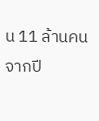น 11 ล้านคนจากปี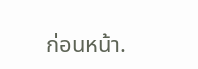ก่อนหน้า.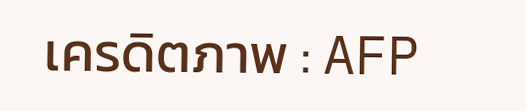เครดิตภาพ : AFP